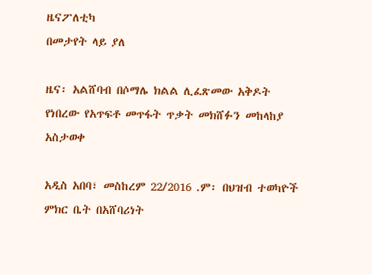ዜናፖለቲካ
በመታየት ላይ ያለ

ዜና፡ አልሸባብ በሶማሌ ክልል ሊፈጽመው አቅዶት የነበረው የአጥፍቶ መጥፋት ጥቃት መክሸፉን መከላከያ አስታወቀ

አዲስ አበባ፣ መስከረም 22/2016 .ም፡ በህዝብ ተወካዮች ምክር ቤት በአሸባሪነት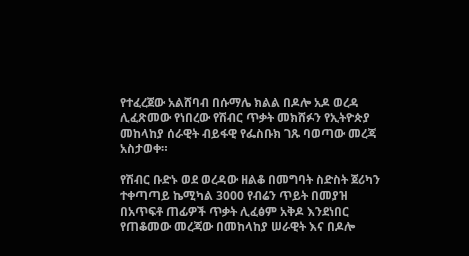የተፈረጀው አልሸባብ በሱማሌ ክልል በዶሎ አዶ ወረዳ ሊፈጽመው የነበረው የሽብር ጥቃት መክሸፉን የኢትዮጵያ መከላከያ ሰራዊት ብይፋዊ የፌስቡክ ገጹ ባወጣው መረጃ አስታወቀ።

የሽብር ቡድኑ ወደ ወረዳው ዘልቆ በመግባት ስድስት ጀሪካን ተቀጣጣይ ኬሚካል 3000 የብሬን ጥይት በመያዝ በአጥፍቶ ጠፊዎች ጥቃት ሊፈፅም አቅዶ እንደነበር የጠቆመው መረጃው በመከላከያ ሠራዊት እና በዶሎ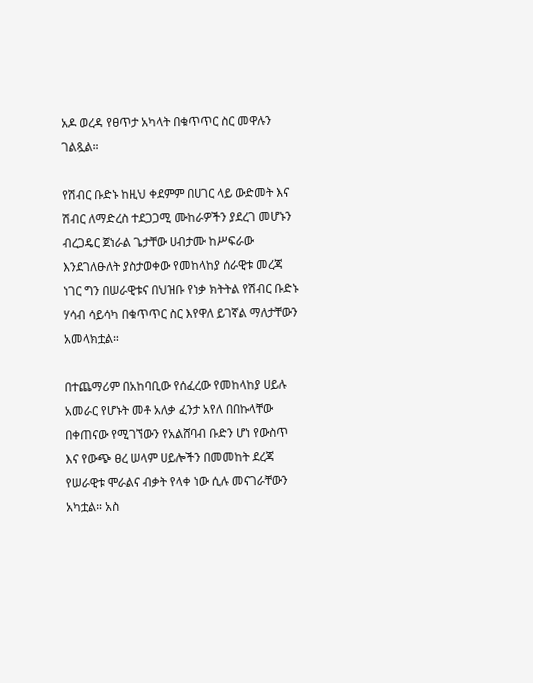አዶ ወረዳ የፀጥታ አካላት በቁጥጥር ስር መዋሉን ገልጿል።

የሽብር ቡድኑ ከዚህ ቀደምም በሀገር ላይ ውድመት እና ሽብር ለማድረስ ተደጋጋሚ ሙከራዎችን ያደረገ መሆኑን ብረጋዴር ጀነራል ጌታቸው ሀብታሙ ከሥፍራው እንደገለፁለት ያስታወቀው የመከላከያ ሰራዊቱ መረጃ ነገር ግን በሠራዊቱና በህዝቡ የነቃ ክትትል የሽብር ቡድኑ ሃሳብ ሳይሳካ በቁጥጥር ስር እየዋለ ይገኛል ማለታቸውን አመላክቷል።

በተጨማሪም በአከባቢው የሰፈረው የመከላከያ ሀይሉ አመራር የሆኑት መቶ አለቃ ፈንታ አየለ በበኩላቸው በቀጠናው የሚገኘውን የአልሸባብ ቡድን ሆነ የውስጥ እና የውጭ ፀረ ሠላም ሀይሎችን በመመከት ደረጃ የሠራዊቱ ሞራልና ብቃት የላቀ ነው ሲሉ መናገራቸውን አካቷል። አስ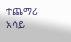ተጨማሪ አሳይ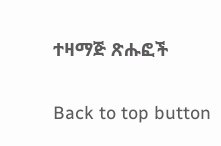ተዛማጅ ጽሑፎች

Back to top button